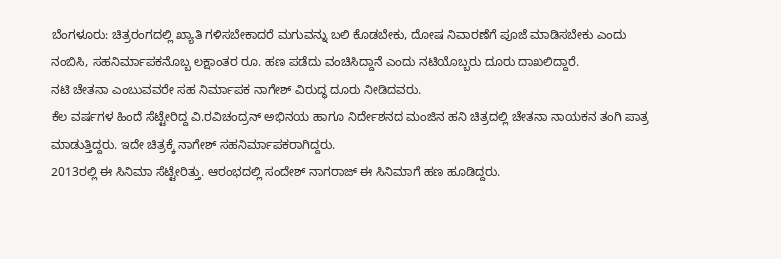ಬೆಂಗಳೂರು: ಚಿತ್ರರಂಗದಲ್ಲಿ ಖ್ಯಾತಿ ಗಳಿಸಬೇಕಾದರೆ ಮಗುವನ್ನು ಬಲಿ ಕೊಡಬೇಕು, ದೋಷ ನಿವಾರಣೆಗೆ ಪೂಜೆ ಮಾಡಿಸಬೇಕು ಎಂದು ನಂಬಿಸಿ, ಸಹನಿರ್ಮಾಪಕನೊಬ್ಬ ಲಕ್ಷಾಂತರ ರೂ. ಹಣ ಪಡೆದು ವಂಚಿಸಿದ್ದಾನೆ ಎಂದು ನಟಿಯೊಬ್ಬರು ದೂರು ದಾಖಲಿದ್ದಾರೆ.
ನಟಿ ಚೇತನಾ ಎಂಬುವವರೇ ಸಹ ನಿರ್ಮಾಪಕ ನಾಗೇಶ್ ವಿರುದ್ಧ ದೂರು ನೀಡಿದವರು.
ಕೆಲ ವರ್ಷಗಳ ಹಿಂದೆ ಸೆಟ್ಟೇರಿದ್ದ ವಿ.ರವಿಚಂದ್ರನ್ ಅಭಿನಯ ಹಾಗೂ ನಿರ್ದೇಶನದ ಮಂಜಿನ ಹನಿ ಚಿತ್ರದಲ್ಲಿ ಚೇತನಾ ನಾಯಕನ ತಂಗಿ ಪಾತ್ರ ಮಾಡುತ್ತಿದ್ದರು. ಇದೇ ಚಿತ್ರಕ್ಕೆ ನಾಗೇಶ್ ಸಹನಿರ್ಮಾಪಕರಾಗಿದ್ದರು.
2013ರಲ್ಲಿ ಈ ಸಿನಿಮಾ ಸೆಟ್ಟೇರಿತ್ತು. ಆರಂಭದಲ್ಲಿ ಸಂದೇಶ್ ನಾಗರಾಜ್ ಈ ಸಿನಿಮಾಗೆ ಹಣ ಹೂಡಿದ್ದರು.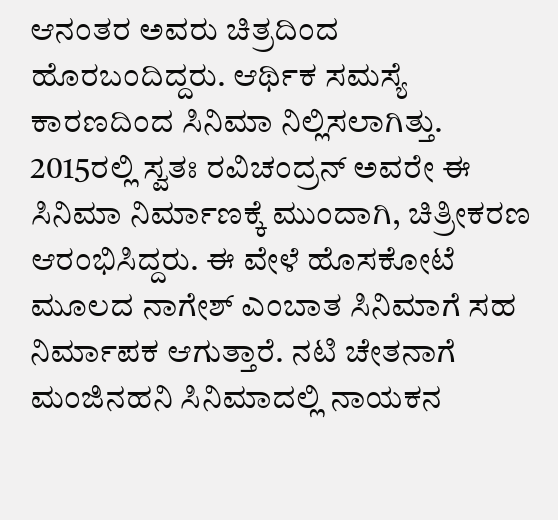ಆನಂತರ ಅವರು ಚಿತ್ರದಿಂದ ಹೊರಬಂದಿದ್ದರು. ಆರ್ಥಿಕ ಸಮಸ್ಯೆ ಕಾರಣದಿಂದ ಸಿನಿಮಾ ನಿಲ್ಲಿಸಲಾಗಿತ್ತು. 2015ರಲ್ಲಿ ಸ್ವತಃ ರವಿಚಂದ್ರನ್ ಅವರೇ ಈ ಸಿನಿಮಾ ನಿರ್ಮಾಣಕ್ಕೆ ಮುಂದಾಗಿ, ಚಿತ್ರೀಕರಣ ಆರಂಭಿಸಿದ್ದರು. ಈ ವೇಳೆ ಹೊಸಕೋಟೆ ಮೂಲದ ನಾಗೇಶ್ ಎಂಬಾತ ಸಿನಿಮಾಗೆ ಸಹ ನಿರ್ಮಾಪಕ ಆಗುತ್ತಾರೆ. ನಟಿ ಚೇತನಾಗೆ ಮಂಜಿನಹನಿ ಸಿನಿಮಾದಲ್ಲಿ ನಾಯಕನ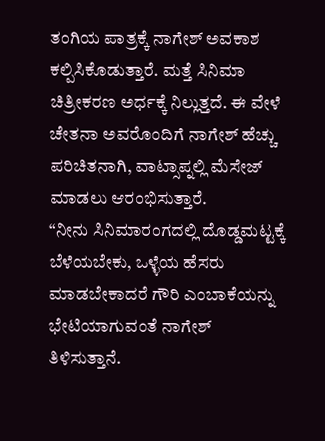ತಂಗಿಯ ಪಾತ್ರಕ್ಕೆ ನಾಗೇಶ್ ಅವಕಾಶ ಕಲ್ಪಿಸಿಕೊಡುತ್ತಾರೆ. ಮತ್ತೆ ಸಿನಿಮಾ ಚಿತ್ರೀಕರಣ ಅರ್ಧಕ್ಕೆ ನಿಲ್ಲುತ್ತದೆ. ಈ ವೇಳೆ ಚೇತನಾ ಅವರೊಂದಿಗೆ ನಾಗೇಶ್ ಹೆಚ್ಚು ಪರಿಚಿತನಾಗಿ, ವಾಟ್ಸಾಪ್ನಲ್ಲಿ ಮೆಸೇಜ್ ಮಾಡಲು ಆರಂಭಿಸುತ್ತಾರೆ.
“ನೀನು ಸಿನಿಮಾರಂಗದಲ್ಲಿ ದೊಡ್ಡಮಟ್ಟಕ್ಕೆ ಬೆಳೆಯಬೇಕು, ಒಳ್ಳೆಯ ಹೆಸರು ಮಾಡಬೇಕಾದರೆ ಗೌರಿ ಎಂಬಾಕೆಯನ್ನು ಭೇಟಿಯಾಗುವಂತೆ ನಾಗೇಶ್ ತಿಳಿಸುತ್ತಾನೆ.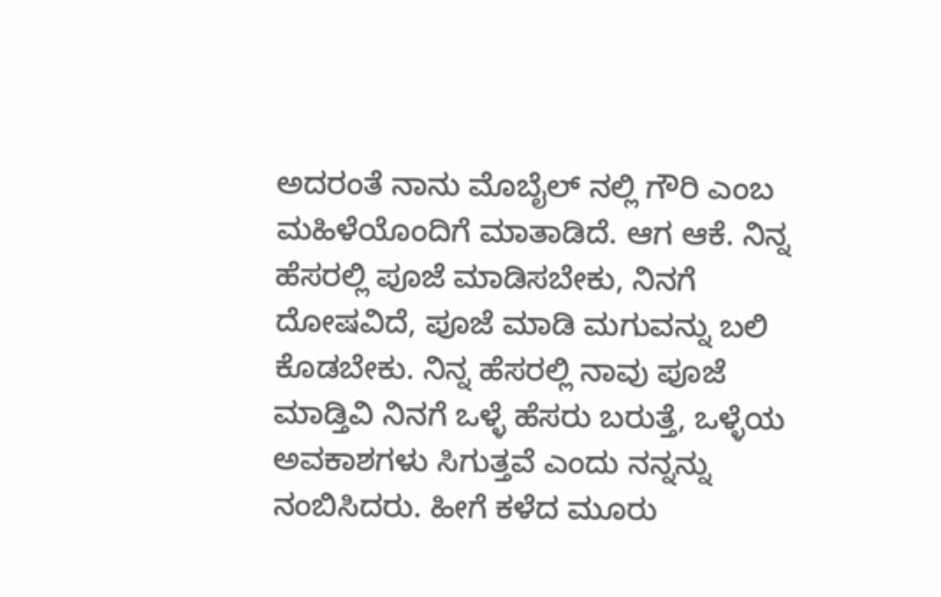ಅದರಂತೆ ನಾನು ಮೊಬೈಲ್ ನಲ್ಲಿ ಗೌರಿ ಎಂಬ ಮಹಿಳೆಯೊಂದಿಗೆ ಮಾತಾಡಿದೆ. ಆಗ ಆಕೆ. ನಿನ್ನ ಹೆಸರಲ್ಲಿ ಪೂಜೆ ಮಾಡಿಸಬೇಕು, ನಿನಗೆ ದೋಷವಿದೆ, ಪೂಜೆ ಮಾಡಿ ಮಗುವನ್ನು ಬಲಿ ಕೊಡಬೇಕು. ನಿನ್ನ ಹೆಸರಲ್ಲಿ ನಾವು ಪೂಜೆ ಮಾಡ್ತಿವಿ ನಿನಗೆ ಒಳ್ಳೆ ಹೆಸರು ಬರುತ್ತೆ, ಒಳ್ಳೆಯ ಅವಕಾಶಗಳು ಸಿಗುತ್ತವೆ ಎಂದು ನನ್ನನ್ನು ನಂಬಿಸಿದರು. ಹೀಗೆ ಕಳೆದ ಮೂರು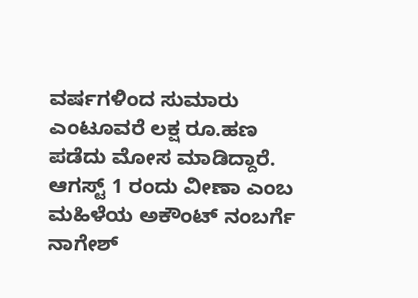ವರ್ಷಗಳಿಂದ ಸುಮಾರು ಎಂಟೂವರೆ ಲಕ್ಷ ರೂ.ಹಣ ಪಡೆದು ಮೋಸ ಮಾಡಿದ್ದಾರೆ. ಆಗಸ್ಟ್ 1 ರಂದು ವೀಣಾ ಎಂಬ ಮಹಿಳೆಯ ಅಕೌಂಟ್ ನಂಬರ್ಗೆ ನಾಗೇಶ್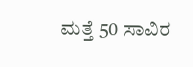ಮತ್ತೆ 50 ಸಾವಿರ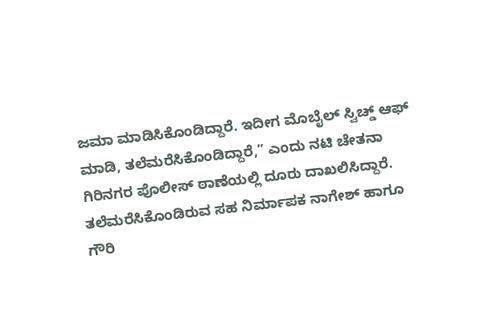ಜಮಾ ಮಾಡಿಸಿಕೊಂಡಿದ್ದಾರೆ. ಇದೀಗ ಮೊಬೈಲ್ ಸ್ವಿಚ್ಡ್ ಆಫ್ ಮಾಡಿ, ತಲೆಮರೆಸಿಕೊಂಡಿದ್ದಾರೆ,” ಎಂದು ನಟಿ ಚೇತನಾ ಗಿರಿನಗರ ಪೊಲೀಸ್ ಠಾಣೆಯಲ್ಲಿ ದೂರು ದಾಖಲಿಸಿದ್ದಾರೆ. ತಲೆಮರೆಸಿಕೊಂಡಿರುವ ಸಹ ನಿರ್ಮಾಪಕ ನಾಗೇಶ್ ಹಾಗೂ ಗೌರಿ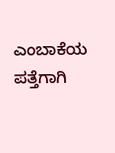ಎಂಬಾಕೆಯ ಪತ್ತೆಗಾಗಿ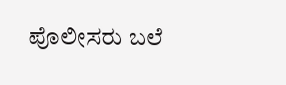ಪೊಲೀಸರು ಬಲೆ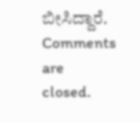ಬೀಸಿದ್ದಾರೆ.
Comments are closed.